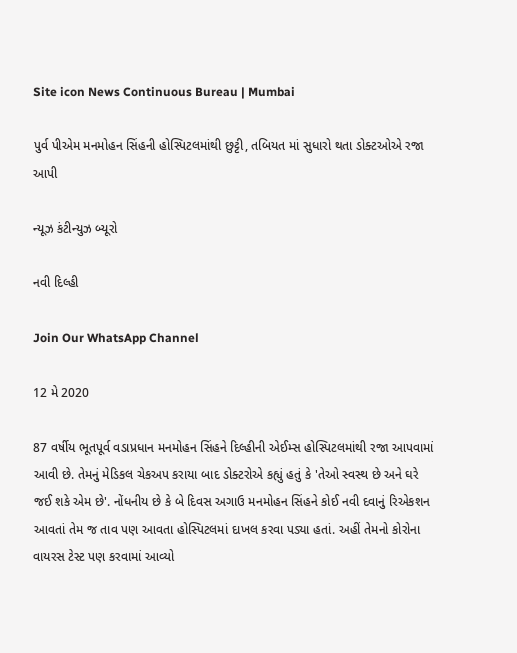Site icon News Continuous Bureau | Mumbai

પુર્વ પીએમ મનમોહન સિંહની હોસ્પિટલમાંથી છુટ્ટી, તબિયત માં સુધારો થતા ડોક્ટઓએ રજા આપી

ન્યૂઝ કંટીન્યુઝ બ્યૂરો

નવી દિલ્હી

Join Our WhatsApp Channel

12 મે 2020

87 વર્ષીય ભૂતપૂર્વ વડાપ્રધાન મનમોહન સિંહને દિલ્હીની એઈમ્સ હોસ્પિટલમાંથી રજા આપવામાં આવી છે. તેમનું મેડિકલ ચેકઅપ કરાયા બાદ ડોક્ટરોએ કહ્યું હતું કે 'તેઓ સ્વસ્થ છે અને ઘરે જઈ શકે એમ છે'. નોંધનીય છે કે બે દિવસ અગાઉ મનમોહન સિંહને કોઈ નવી દવાનું રિએકશન આવતાં તેમ જ તાવ પણ આવતા હોસ્પિટલમાં દાખલ કરવા પડ્યા હતાં. અહીં તેમનો કોરોના વાયરસ ટેસ્ટ પણ કરવામાં આવ્યો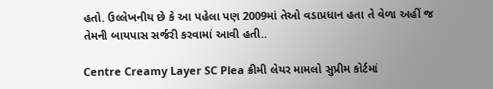હતો. ઉલ્લેખનીય છે કે આ પહેલા પણ 2009માં તેઓ વડાપ્રધાન હતા તે વેળા અહીં જ તેમની બાયપાસ સર્જરી કરવામાં આવી હતી..

Centre Creamy Layer SC Plea ક્રીમી લેયર મામલો સુપ્રીમ કોર્ટમાં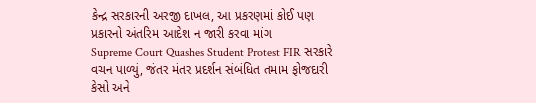કેન્દ્ર સરકારની અરજી દાખલ, આ પ્રકરણમાં કોઈ પણ પ્રકારનો અંતરિમ આદેશ ન જારી કરવા માંગ
Supreme Court Quashes Student Protest FIR સરકારે વચન પાળ્યું, જંતર મંતર પ્રદર્શન સંબંધિત તમામ ફોજદારી કેસો અને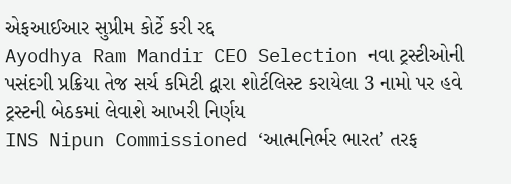એફઆઈઆર સુપ્રીમ કોર્ટે કરી રદ્દ
Ayodhya Ram Mandir CEO Selection નવા ટ્રસ્ટીઓની પસંદગી પ્રક્રિયા તેજ સર્ચ કમિટી દ્વારા શોર્ટલિસ્ટ કરાયેલા 3 નામો પર હવે ટ્રસ્ટની બેઠકમાં લેવાશે આખરી નિર્ણય
INS Nipun Commissioned ‘આત્મનિર્ભર ભારત’ તરફ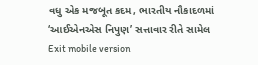વધુ એક મજબૂત કદમ, ભારતીય નૌકાદળમાં ‘આઈએનએસ નિપુણ’ સત્તાવાર રીતે સામેલ
Exit mobile version